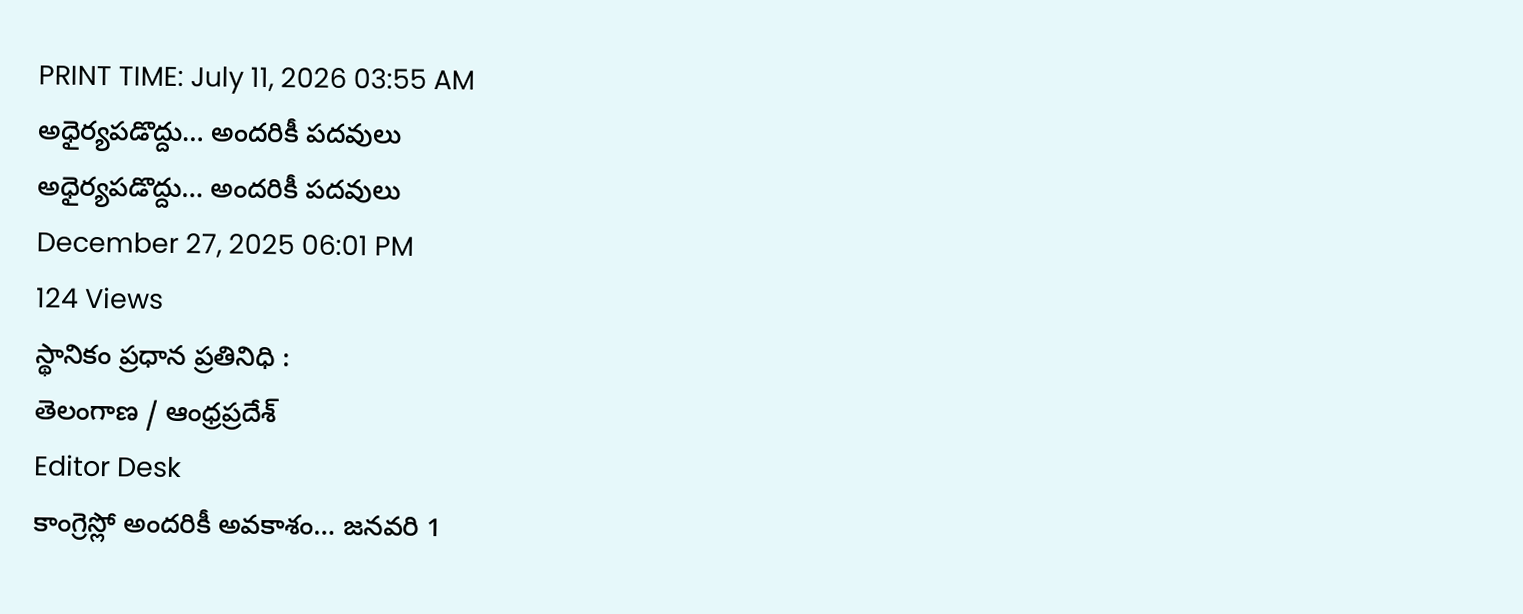PRINT TIME: July 11, 2026 03:55 AM
అధైర్యపడొద్దు… అందరికీ పదవులు
అధైర్యపడొద్దు… అందరికీ పదవులు
December 27, 2025 06:01 PM
124 Views
స్థానికం ప్రధాన ప్రతినిధి :
తెలంగాణ / ఆంధ్రప్రదేశ్
Editor Desk
కాంగ్రెస్లో అందరికీ అవకాశం… జనవరి 1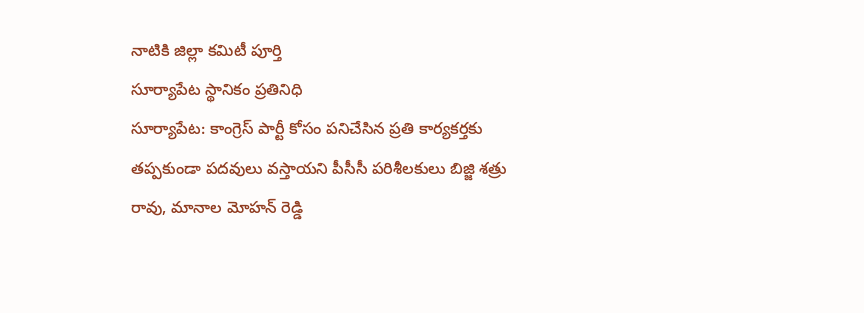నాటికి జిల్లా కమిటీ పూర్తి
సూర్యాపేట స్థానికం ప్రతినిధి
సూర్యాపేట: కాంగ్రెస్ పార్టీ కోసం పనిచేసిన ప్రతి కార్యకర్తకు తప్పకుండా పదవులు వస్తాయని పీసీసీ పరిశీలకులు బిజ్జి శత్రు రావు, మానాల మోహన్ రెడ్డి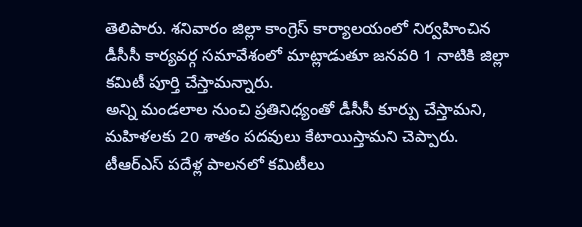తెలిపారు. శనివారం జిల్లా కాంగ్రెస్ కార్యాలయంలో నిర్వహించిన డీసీసీ కార్యవర్గ సమావేశంలో మాట్లాడుతూ జనవరి 1 నాటికి జిల్లా కమిటీ పూర్తి చేస్తామన్నారు.
అన్ని మండలాల నుంచి ప్రతినిధ్యంతో డీసీసీ కూర్పు చేస్తామని, మహిళలకు 20 శాతం పదవులు కేటాయిస్తామని చెప్పారు. టీఆర్ఎస్ పదేళ్ల పాలనలో కమిటీలు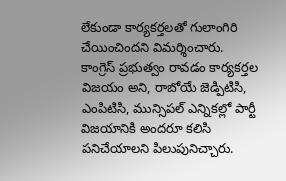లేకుండా కార్యకర్తలతో గులాంగిరి చేయించిందని విమర్శించారు.
కాంగ్రెస్ ప్రభుత్వం రావడం కార్యకర్తల విజయం అని, రాబోయే జెడ్పిటిసి, ఎంపిటిసి, మున్సిపల్ ఎన్నికల్లో పార్టీ విజయానికి అందరూ కలిసి పనిచేయాలని పిలుపునిచ్చారు.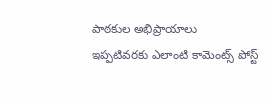పాఠకుల అభిప్రాయాలు
ఇప్పటివరకు ఎలాంటి కామెంట్స్ పోస్ట్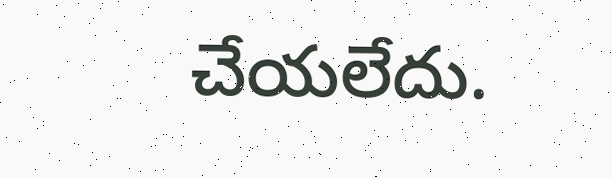చేయలేదు.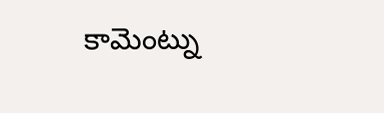కామెంట్ను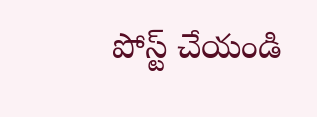పోస్ట్ చేయండి